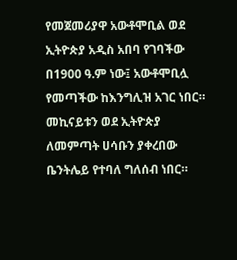የመጀመሪያዋ አውቶሞቢል ወደ ኢትዮጵያ አዲስ አበባ የገባችው በ1900 ዓ.ም ነው፤ አውቶሞቢሏ የመጣችው ከእንግሊዝ አገር ነበር። መኪናይቱን ወደ ኢትዮጵያ ለመምጣት ሀሳቡን ያቀረበው ቤንትሌይ የተባለ ግለሰብ ነበር።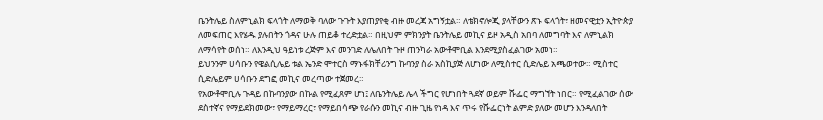ቤንትሌይ ስለምኒልክ ፍላጎት ለማወቅ ባለው ጉጉት እያጠያየቂ ብዙ መረጃ አግኝቷል። ለቴክኖሎጂ ያላቸውን ጽኑ ፍላጎት፣ ዘመናዊቷን ኢትዮጵያ ለመፍጠር እየሄዱ ያሉበትን ጎዳና ሁሉ ጠይቆ ተረድቷል። በዚህም ምክንያት ቤንትሌይ መኪና ይዞ አዲስ አበባ ለመግባት እና ለምኒልክ ለማሳየት ወሰነ። ለእንዲህ ዓይነቱ ረጅም እና መንገድ ለሌለበት ጉዞ ጠንካራ አውቶሞቢል እንደሚያስፈልገው አመነ።
ይህንንም ሀሳቡን የዌልሲሌይ ቱል ኤንድ ሞተርስ ማኑፋክቸሪንግ ኩባንያ ስራ አስኪያጅ ለሆነው ለሚስተር ሲድሌይ አጫወተው። ሚስተር ሲድሌይም ሀሳቡን ደግፎ መኪና መረጣው ተጀመረ።
የአውቶሞቢሉ ጉዳይ በኩባንያው በኩል የሚፈጸም ሆነ፤ ለቤንትሌይ ሌላ ችግር የሆነበት ጓደኛ ወይም ሹፌር ማግኘት ነበር። የሚፈልገው ሰው ደስተኛና የማይደክመው፣ የማይማረር፣ የማይበሳጭ የራሱን መኪና ብዙ ጊዜ የነዳ እና ጥሩ የሹፌርነት ልምድ ያለው መሆን እንዳለበት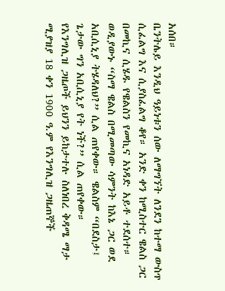አሰበ።
ቤንትሌይ እንዲህ ዓይነቱን ሰው ለማግኘት ለንደን ከተማ ውስጥ ሲፈልግ እና ሲያስፈልግ ቆየ። አንድ ቀን ከሚስተር ዌልስ ጋር በመኪና ሲሄዱ የዌልስን የመኪና አነዳድ አይቶ ተደሰተ። ወዲያውኑ “ስማ ዌልስ በሚመጣው ሳምንት ከእኔ ጋር ወደ አቢሲኒያ ትሄዳለህ?” ሲል ጠየቀው። ዌልስም “በደስታ፤ ጌታው ግን አቢሲኒያ የት ነች?” ሲል ጠየቀው።
የእንግሊዝ ጋዜጦች ይህንን ይከታተሉ ስለነበረ ቅዳሜ ማታ ሚያዝያ 18 ቀን 1900 ዓ.ም የእንግሊዝ ጋዜጠኞች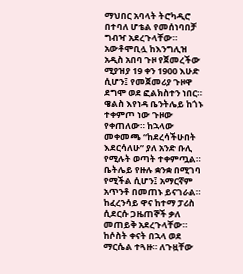ማህበር አባላት ትሮካዲሮ በተባለ ሆቴል የመሰነባበቻ ግብዣ አደረጉላቸው።
አውቶሞቢሏ ከእንግሊዝ አዲስ አበባ ጉዞ የጀመረችው ሚያዝያ 19 ቀን 1900 እሁድ ሲሆን፤ የመጀመሪያ ጉዞዋ ደግሞ ወደ ፎልክስተን ነበር። ዌልስ እየነዳ ቤንትሌይ ከጎኑ ተቀምጦ ነው ጉዞው የቀጠለው። ከኋላው መቀመጫ “ከደረሳችሁበት እደርሳለሁ” ያለ አንድ ቡሊ የሚሉት ወጣት ተቀምጧል። ቤትሌይ የዙሉ ቋንቋ በሚገባ የሚችል ሲሆን፤ አማርኛም አጥንቶ በመጠኑ ይናገራል።
ከፈረንሳይ ዋና ከተማ ፓሪስ ሲደርሱ ጋዜጠኞች ቃለ መጠይቅ አደረጉላቸው። ከሶስት ቀናት በኋላ ወደ ማርሴል ተጓዙ። ለጉዟቸው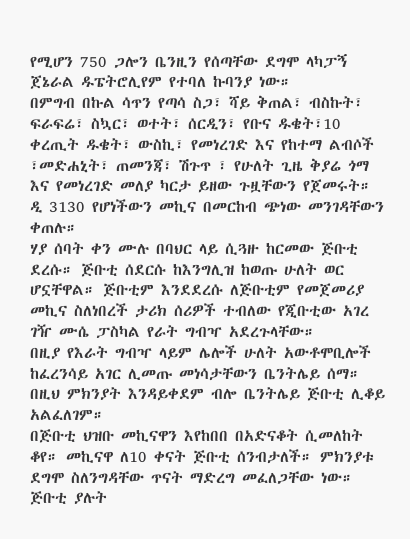የሚሆን 750 ጋሎን ቤንዚን የሰጣቸው ደግሞ ላካፓኝ ጀኔራል ዱፔትሮሊየም የተባለ ኩባንያ ነው።
በምግብ በኩል ሳጥን የጣሳ ስጋ፣ ሻይ ቅጠል፣ ብስኩት፣ ፍራፍሬ፣ ስኳር፣ ወተት፣ ሰርዲን፣ የቡና ዱቄት፣10 ቀረጢት ዱቄት፣ ውስኪ፣ የመነረገድ እና የከተማ ልብሶች ፣መድሐኒት፣ ጠመንጃ፣ ሽጉጥ ፣ የሁለት ጊዜ ቅያሬ ጎማ እና የመነረገድ መለያ ካርታ ይዘው ጉዟቸውን የጀመሩት። ዲ 3130 የሆነችውን መኪና በመርከብ ጭነው መንገዳቸውን ቀጠሉ።
ሃያ ሰባት ቀን ሙሉ በባህር ላይ ሲጓዙ ከርመው ጅቡቲ ደረሱ። ጅቡቲ ሰደርሱ ከእንግሊዝ ከወጡ ሁለት ወር ሆኗቸዋል። ጅቡቲም እንደደረሱ ለጅቡቲም የመጀመሪያ መኪና ስለነበረች ታሪክ ሰሪዎች ተብለው የጂቡቲው አገረ ገዥ ሙሴ ፓስካል የራት ግብዣ አደረጉላቸው።
በዚያ የእራት ግብዣ ላይም ሌሎች ሁለት አውቶሞቢሎች ከፈረንሳይ አገር ሊመጡ መነሳታቸውን ቤንትሌይ ሰማ። በዚህ ምክንያት እንዳይቀደም ብሎ ቤንትሌይ ጅቡቲ ሊቆይ አልፈለገም።
በጅቡቲ ህዝቡ መኪናዋን እየከበበ በአድናቆት ሲመለከት ቆየ። መኪናዋ ለ10 ቀናት ጅቡቲ ሰንብታለች። ምክንያቱ ደግሞ ስለንግዳቸው ጥናት ማድረግ መፈለጋቸው ነው። ጅቡቲ ያሉት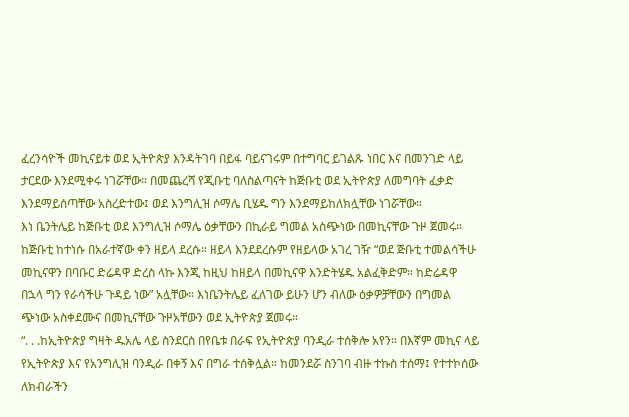ፈረንሳዮች መኪናይቱ ወደ ኢትዮጵያ እንዳትገባ በይፋ ባይናገሩም በተግባር ይገልጹ ነበር እና በመንገድ ላይ ታርደው እንደሚቀሩ ነገሯቸው። በመጨረሻ የጂቡቲ ባለስልጣናት ከጅቡቲ ወደ ኢትዮጵያ ለመግባት ፈቃድ እንደማይሰጣቸው አስረድተው፤ ወደ እንግሊዝ ሶማሌ ቢሄዱ ግን እንደማይከለክሏቸው ነገሯቸው።
እነ ቤንትሌይ ከጅቡቲ ወደ እንግሊዝ ሶማሌ ዕቃቸውን በኪራይ ግመል አስጭነው በመኪናቸው ጉዞ ጀመሩ። ከጅቡቲ ከተነሱ በአራተኛው ቀን ዘይላ ደረሱ። ዘይላ እንደደረሱም የዘይላው አገረ ገዥ “ወደ ጅቡቲ ተመልሳችሁ መኪናዋን በባቡር ድሬዳዋ ድረስ ላኩ እንጂ ከዚህ ከዘይላ በመኪናዋ እንድትሄዱ አልፈቅድም። ከድሬዳዋ በኋላ ግን የራሳችሁ ጉዳይ ነው” አሏቸው። እነቤንትሌይ ፈለገው ይሁን ሆን ብለው ዕቃዎቻቸውን በግመል ጭነው አስቀደሙና በመኪናቸው ጉዞአቸውን ወደ ኢትዮጵያ ጀመሩ።
“. . .ከኢትዮጵያ ግዛት ዱአሌ ላይ ስንደርስ በየቤቱ በራፍ የኢትዮጵያ ባንዲራ ተሰቅሎ አየን። በእኛም መኪና ላይ የኢትዮጵያ እና የአንግሊዝ ባንዲራ በቀኝ እና በግራ ተሰቅሏል። ከመንደሯ ስንገባ ብዙ ተኩስ ተሰማ፤ የተተኮሰው ለክብራችን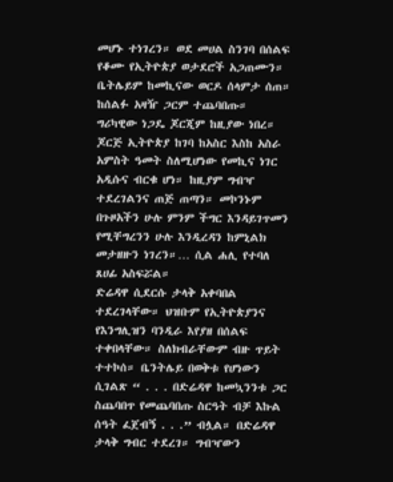መሆኑ ተነገረን። ወደ መሀል ስንገባ በሰልፍ የቆሙ የኢትዮጵያ ወታደሮች አጋጠሙን። ቤትሌይም ከመኪናው ወርዶ ሰላምታ ሰጠ። ከሰልፉ አዛዥ ጋርም ተጨባበጡ።
ግሪካዊው ነጋዴ ጆርጂም ከዚያው ነበረ። ጆርጅ ኢትዮጵያ ከገባ ከአስር እስከ አስራ አምስት ዓመት ስለሚሆነው የመኪና ነገር አዲሱና ብርቁ ሆነ። ከዚያም ግብዣ ተደረገልንና ጠጅ ጠጣን። መኮንኑም በጉዞአችን ሁሉ ምንም ችግር እንዳይገጥመን የሚቸግረንን ሁሉ እንዲረዳን ከምኒልክ መታዘዙን ነገረን።… ሲል ሐሊ የተባለ ጸሀፊ አስፍሯል።
ድሬዳዋ ሲደርሱ ታላቅ አቀባበል ተደረገላቸው። ህዝቡም የኢትዮጵያንና የእንግሊዝን ባንዲራ እየያዘ በሰልፍ ተቀበላቸው። ስለክብራቸውም ብዙ ጥይት ተተኮሰ። ቤንትሌይ በወቅቱ የሆነውን ሲገልጽ “ . . . በድሬዳዋ ከመኳንንቱ ጋር ስጨባበጥ የመጨባበጡ ስርዓት ብቻ እኩል ሰዓት ፈጀብኝ . . .” ብሏል። በድሬዳዋ ታላቅ ግብር ተደረገ። ግብዣውን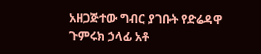አዘጋጅተው ግብር ያገቡት የድሬዳዋ ጉምሩክ ኃላፊ አቶ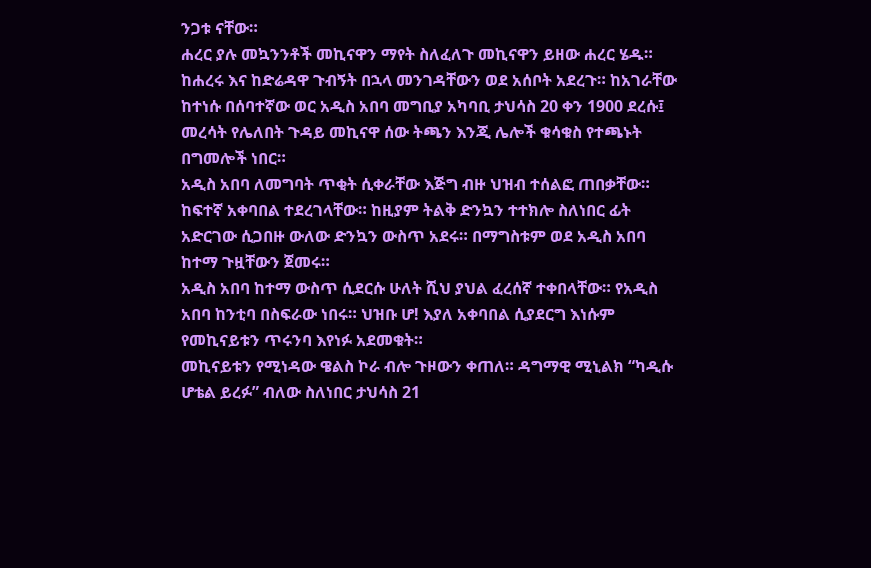ንጋቱ ናቸው።
ሐረር ያሉ መኳንንቶች መኪናዋን ማየት ስለፈለጉ መኪናዋን ይዘው ሐረር ሄዱ። ከሐረሩ እና ከድሬዳዋ ጉብኝት በኋላ መንገዳቸውን ወደ አሰቦት አደረጉ። ከአገራቸው ከተነሱ በሰባተኛው ወር አዲስ አበባ መግቢያ አካባቢ ታህሳስ 20 ቀን 1900 ደረሱ፤ መረሳት የሌለበት ጉዳይ መኪናዋ ሰው ትጫን እንጂ ሌሎች ቁሳቁስ የተጫኑት በግመሎች ነበር።
አዲስ አበባ ለመግባት ጥቂት ሲቀራቸው እጅግ ብዙ ህዝብ ተሰልፎ ጠበቃቸው። ከፍተኛ አቀባበል ተደረገላቸው። ከዚያም ትልቅ ድንኳን ተተክሎ ስለነበር ፊት አድርገው ሲጋበዙ ውለው ድንኳን ውስጥ አደሩ። በማግስቱም ወደ አዲስ አበባ ከተማ ጉዟቸውን ጀመሩ።
አዲስ አበባ ከተማ ውስጥ ሲደርሱ ሁለት ሺህ ያህል ፈረሰኛ ተቀበላቸው። የአዲስ አበባ ከንቲባ በስፍራው ነበሩ። ህዝቡ ሆ! እያለ አቀባበል ሲያደርግ እነሱም የመኪናይቱን ጥሩንባ እየነፉ አደመቁት።
መኪናይቱን የሚነዳው ዌልስ ኮራ ብሎ ጉዞውን ቀጠለ። ዳግማዊ ሚኒልክ “ካዲሱ ሆቴል ይረፉ” ብለው ስለነበር ታህሳስ 21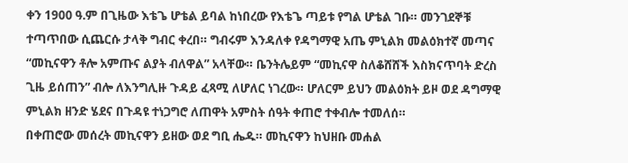ቀን 1900 ዓ.ም በጊዜው እቴጌ ሆቴል ይባል ከነበረው የእቴጌ ጣይቱ የግል ሆቴል ገቡ። መንገደኞቹ ተጣጥበው ሲጨርሱ ታላቅ ግብር ቀረበ። ግብሩም እንዳለቀ የዳግማዊ አጤ ምኒልክ መልዕክተኛ መጣና “መኪናዋን ቶሎ አምጡና ልያት ብለዋል” አላቸው። ቤንትሌይም “መኪናዋ ስለቆሸሸች እስክናጥባት ድረስ ጊዜ ይሰጠን” ብሎ ለእንግሊዙ ጉዳይ ፈጻሚ ለሆለር ነገረው። ሆለርም ይህን መልዕክት ይዞ ወደ ዳግማዊ ምኒልክ ዘንድ ሄደና በጉዳዩ ተነጋግሮ ለጠዋት አምስት ሰዓት ቀጠሮ ተቀብሎ ተመለሰ።
በቀጠሮው መሰረት መኪናዋን ይዘው ወደ ግቢ ሔዱ። መኪናዋን ከህዘቡ መሐል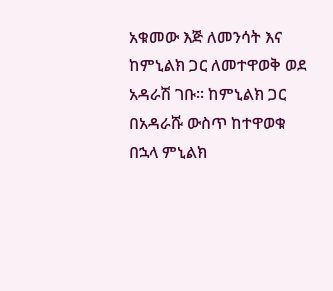አቁመው እጅ ለመንሳት እና ከምኒልክ ጋር ለመተዋወቅ ወደ አዳራሽ ገቡ። ከምኒልክ ጋር በአዳራሹ ውስጥ ከተዋወቁ በኋላ ምኒልክ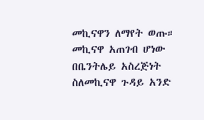መኪናዋን ለማየት ወጡ። መኪናዋ አጠገብ ሆነው በቤንትሌይ አስረጅነት ስለመኪናዋ ጉዳይ አንድ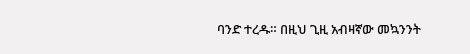ባንድ ተረዱ። በዚህ ጊዚ አብዛኛው መኳንንት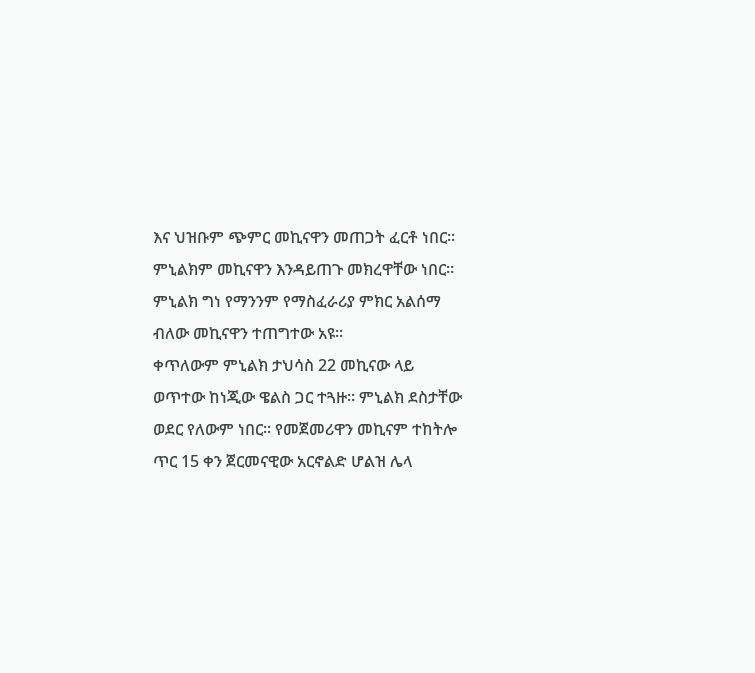እና ህዝቡም ጭምር መኪናዋን መጠጋት ፈርቶ ነበር። ምኒልክም መኪናዋን እንዳይጠጉ መክረዋቸው ነበር። ምኒልክ ግነ የማንንም የማስፈራሪያ ምክር አልሰማ ብለው መኪናዋን ተጠግተው አዩ።
ቀጥለውም ምኒልክ ታህሳስ 22 መኪናው ላይ ወጥተው ከነጂው ዌልስ ጋር ተጓዙ። ምኒልክ ደስታቸው ወደር የለውም ነበር። የመጀመሪዋን መኪናም ተከትሎ ጥር 15 ቀን ጀርመናዊው አርኖልድ ሆልዝ ሌላ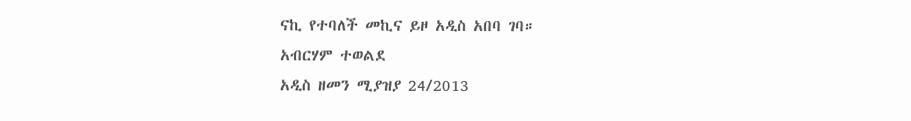ናኪ የተባለች መኪና ይዞ አዲስ አበባ ገባ።
አብርሃም ተወልደ
አዲስ ዘመን ሚያዝያ 24/2013